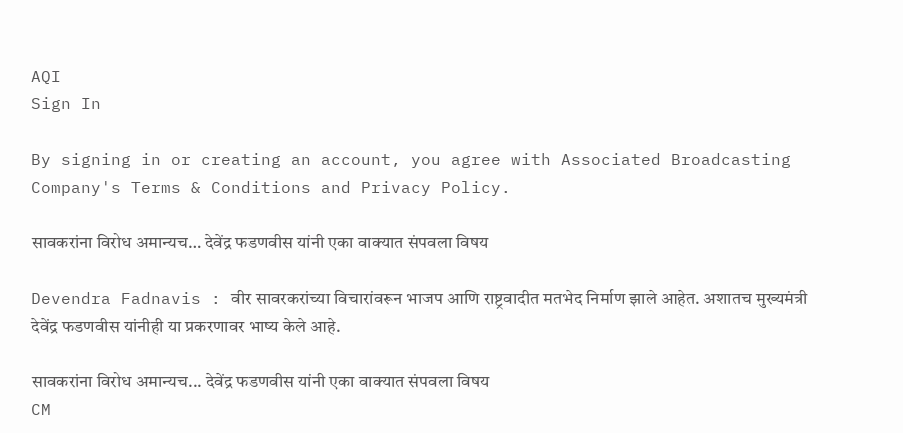AQI
Sign In

By signing in or creating an account, you agree with Associated Broadcasting Company's Terms & Conditions and Privacy Policy.

सावकरांना विरोध अमान्यच… देवेंद्र फडणवीस यांनी एका वाक्यात संपवला विषय

Devendra Fadnavis : वीर सावरकरांच्या विचारांवरून भाजप आणि राष्ट्रवादीत मतभेद निर्माण झाले आहेत. अशातच मुख्यमंत्री देवेंद्र फडणवीस यांनीही या प्रकरणावर भाष्य केले आहे.

सावकरांना विरोध अमान्यच... देवेंद्र फडणवीस यांनी एका वाक्यात संपवला विषय
CM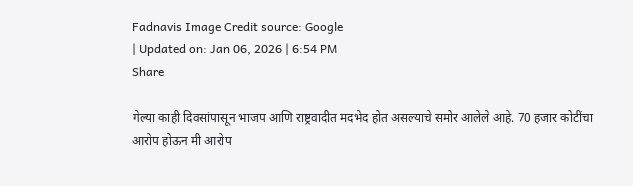Fadnavis Image Credit source: Google
| Updated on: Jan 06, 2026 | 6:54 PM
Share

गेल्या काही दिवसांपासून भाजप आणि राष्ट्रवादीत मदभेद होत असल्याचे समोर आलेले आहे. 70 हजार कोटींचा आरोप होऊन मी आरोप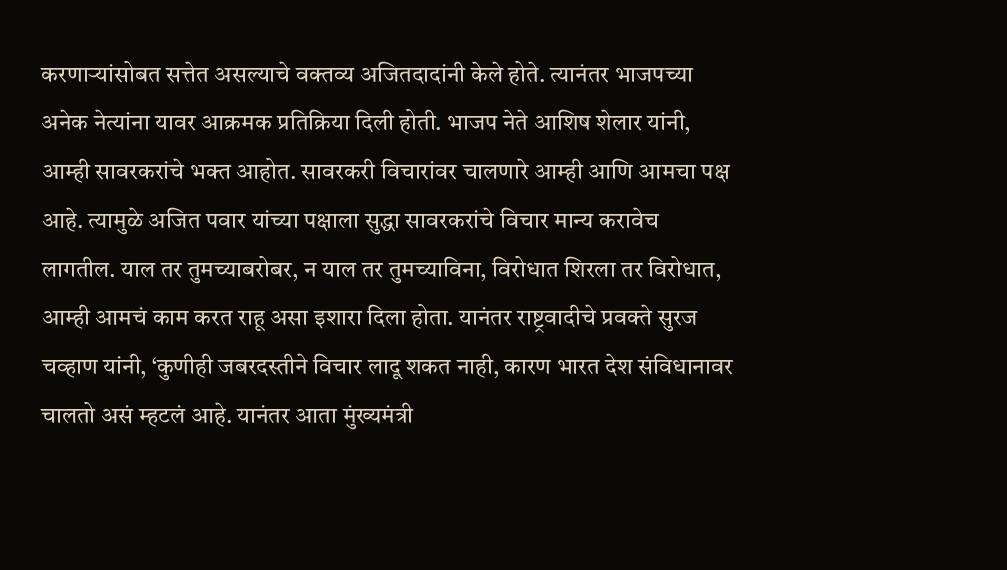करणाऱ्यांसोबत सत्तेत असल्याचे वक्तव्य अजितदादांनी केले होते. त्यानंतर भाजपच्या अनेक नेत्यांना यावर आक्रमक प्रतिक्रिया दिली होती. भाजप नेते आशिष शेलार यांनी, आम्ही सावरकरांचे भक्त आहोत. सावरकरी विचारांवर चालणारे आम्ही आणि आमचा पक्ष आहे. त्यामुळे अजित पवार यांच्या पक्षाला सुद्धा सावरकरांचे विचार मान्य करावेच लागतील. याल तर तुमच्याबरोबर, न याल तर तुमच्याविना, विरोधात शिरला तर विरोधात, आम्ही आमचं काम करत राहू असा इशारा दिला होता. यानंतर राष्ट्रवादीचे प्रवक्ते सुरज चव्हाण यांनी, ‘कुणीही जबरदस्तीने विचार लादू शकत नाही, कारण भारत देश संविधानावर चालतो असं म्हटलं आहे. यानंतर आता मुंख्यमंत्री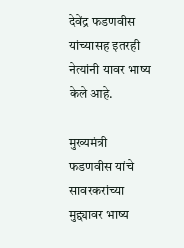देवेंद्र फडणवीस यांच्यासह इतरही नेत्यांनी यावर भाष्य केले आहे.

मुख्यमंत्री फडणवीस यांचे सावरकरांच्या मुद्द्यावर भाष्य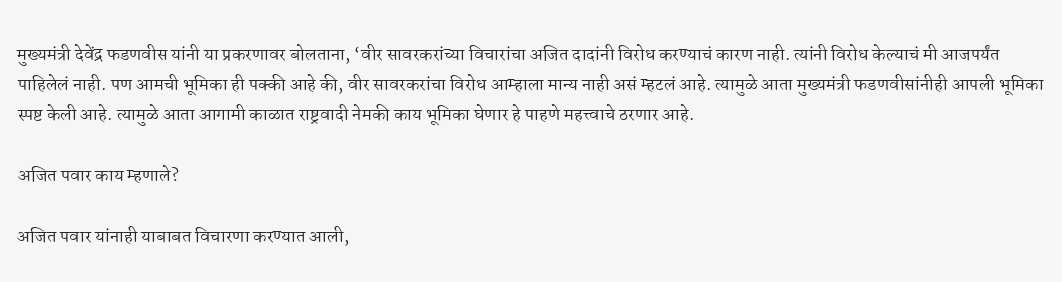मुख्यमंत्री देवेंद्र फडणवीस यांनी या प्रकरणावर बोलताना, ‘वीर सावरकरांच्या विचारांचा अजित दादांनी विरोध करण्याचं कारण नाही. त्यांनी विरोध केल्याचं मी आजपर्यंत पाहिलेलं नाही. पण आमची भूमिका ही पक्की आहे की, वीर सावरकरांचा विरोध आम्हाला मान्य नाही असं म्हटलं आहे. त्यामुळे आता मुख्यमंत्री फडणवीसांनीही आपली भूमिका स्पष्ट केली आहे. त्यामुळे आता आगामी काळात राष्ट्रवादी नेमकी काय भूमिका घेणार हे पाहणे महत्त्वाचे ठरणार आहे.

अजित पवार काय म्हणाले?

अजित पवार यांनाही याबाबत विचारणा करण्यात आली,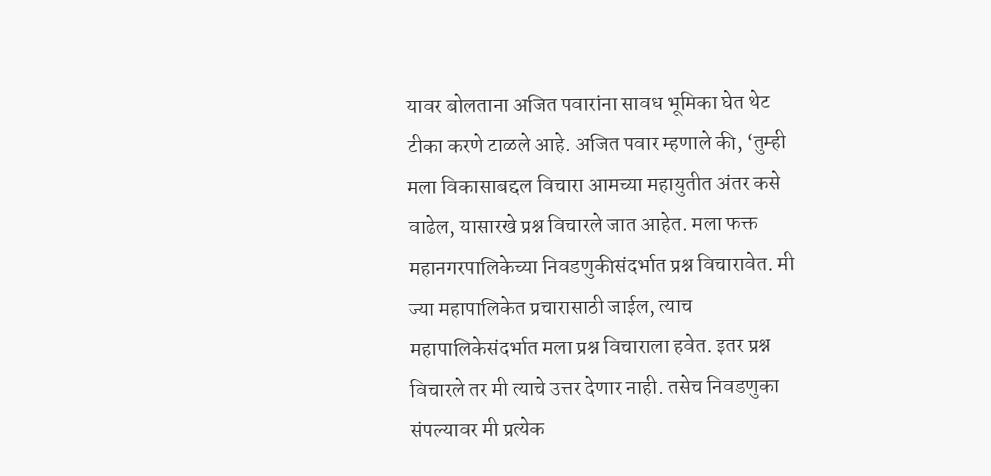यावर बोलताना अजित पवारांना सावध भूमिका घेत थेट टीका करणे टाळले आहे. अजित पवार म्हणाले की, ‘तुम्ही मला विकासाबद्दल विचारा आमच्या महायुतीत अंतर कसे वाढेल, यासारखे प्रश्न विचारले जात आहेत. मला फक्त महानगरपालिकेच्या निवडणुकीसंदर्भात प्रश्न विचारावेत. मी ज्या महापालिकेत प्रचारासाठी जाईल, त्याच महापालिकेसंदर्भात मला प्रश्न विचाराला हवेत. इतर प्रश्न विचारले तर मी त्याचे उत्तर देणार नाही. तसेच निवडणुका संपल्यावर मी प्रत्येक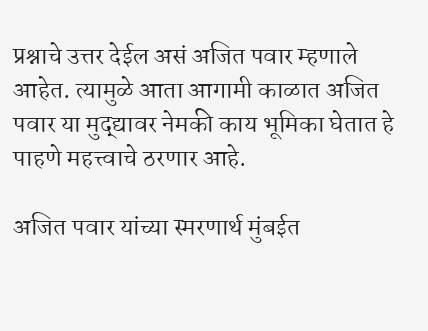प्रश्नाचे उत्तर देईल असं अजित पवार म्हणाले आहेत. त्यामुळे आता आगामी काळात अजित पवार या मुद्द्यावर नेमकी काय भूमिका घेतात हे पाहणे महत्त्वाचे ठरणार आहे.

अजित पवार यांच्या स्मरणार्थ मुंबईत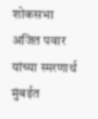शोकसभा
अजित पवार यांच्या स्मरणार्थ मुंबईत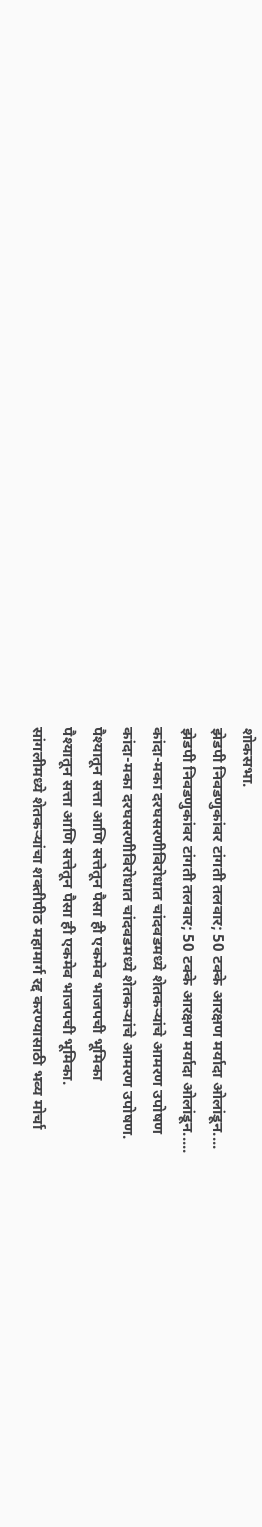शोकसभा.
झेडपी निवडणुकांवर टांगती तलवार; 50 टक्के आरक्षण मर्यादा ओलांडून....
झेडपी निवडणुकांवर टांगती तलवार; 50 टक्के आरक्षण मर्यादा ओलांडून.....
कांदा-मका दरघसरणीविरोधात चांदवडमध्ये शेतकऱ्यांचे आमरण उपोषण
कांदा-मका दरघसरणीविरोधात चांदवडमध्ये शेतकऱ्यांचे आमरण उपोषण.
पैश्यातून सत्ता आणि सत्तेतून पैसा ही एकमेव भाजपची भूमिका
पैश्यातून सत्ता आणि सत्तेतून पैसा ही एकमेव भाजपची भूमिका.
सांगलीमध्ये शेतकऱ्यांचा शक्तीपीठ महामार्ग रद्द करण्यासाठी भव्य मोर्चा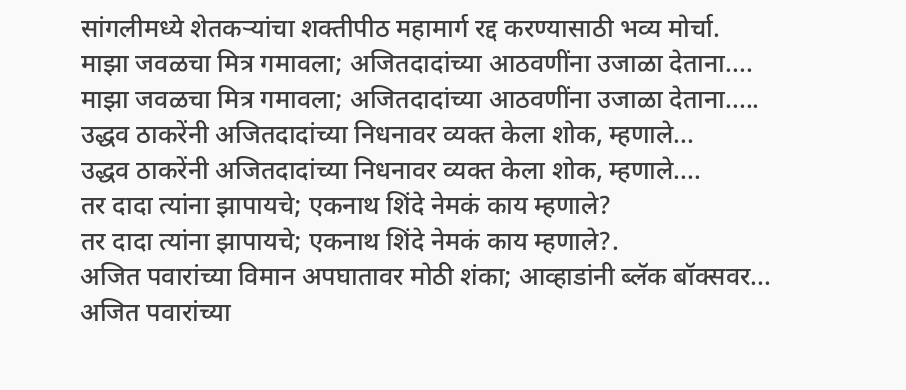सांगलीमध्ये शेतकऱ्यांचा शक्तीपीठ महामार्ग रद्द करण्यासाठी भव्य मोर्चा.
माझा जवळचा मित्र गमावला; अजितदादांच्या आठवणींना उजाळा देताना....
माझा जवळचा मित्र गमावला; अजितदादांच्या आठवणींना उजाळा देताना.....
उद्धव ठाकरेंनी अजितदादांच्या निधनावर व्यक्त केला शोक, म्हणाले...
उद्धव ठाकरेंनी अजितदादांच्या निधनावर व्यक्त केला शोक, म्हणाले....
तर दादा त्यांना झापायचे; एकनाथ शिंदे नेमकं काय म्हणाले?
तर दादा त्यांना झापायचे; एकनाथ शिंदे नेमकं काय म्हणाले?.
अजित पवारांच्या विमान अपघातावर मोठी शंका; आव्हाडांनी ब्लॅक बॉक्सवर...
अजित पवारांच्या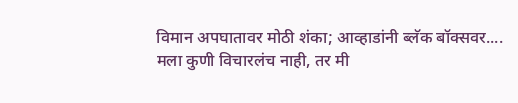विमान अपघातावर मोठी शंका; आव्हाडांनी ब्लॅक बॉक्सवर....
मला कुणी विचारलंच नाही, तर मी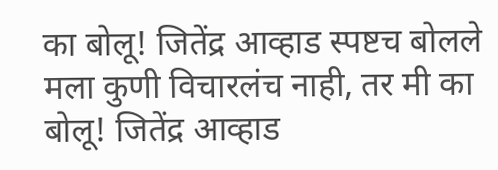का बोलू! जितेंद्र आव्हाड स्पष्टच बोलले
मला कुणी विचारलंच नाही, तर मी का बोलू! जितेंद्र आव्हाड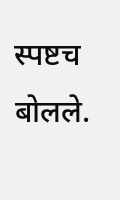स्पष्टच बोलले.